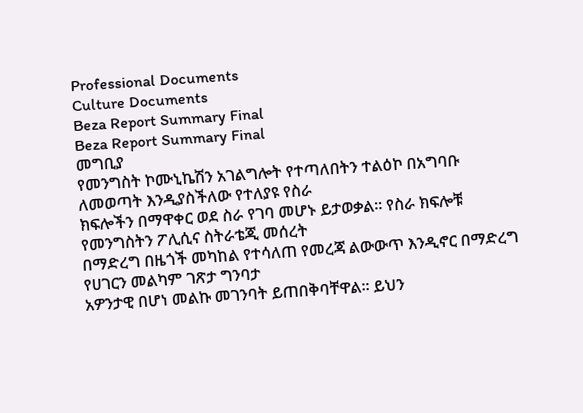Professional Documents
Culture Documents
Beza Report Summary Final
Beza Report Summary Final
መግቢያ
የመንግስት ኮሙኒኬሽን አገልግሎት የተጣለበትን ተልዕኮ በአግባቡ ለመወጣት እንዲያስችለው የተለያዩ የስራ
ክፍሎችን በማዋቀር ወደ ስራ የገባ መሆኑ ይታወቃል፡፡ የስራ ክፍሎቹ የመንግስትን ፖሊሲና ስትራቴጂ መሰረት
በማድረግ በዜጎች መካከል የተሳለጠ የመረጃ ልውውጥ እንዲኖር በማድረግ የሀገርን መልካም ገጽታ ግንባታ
አዎንታዊ በሆነ መልኩ መገንባት ይጠበቅባቸዋል፡፡ ይህን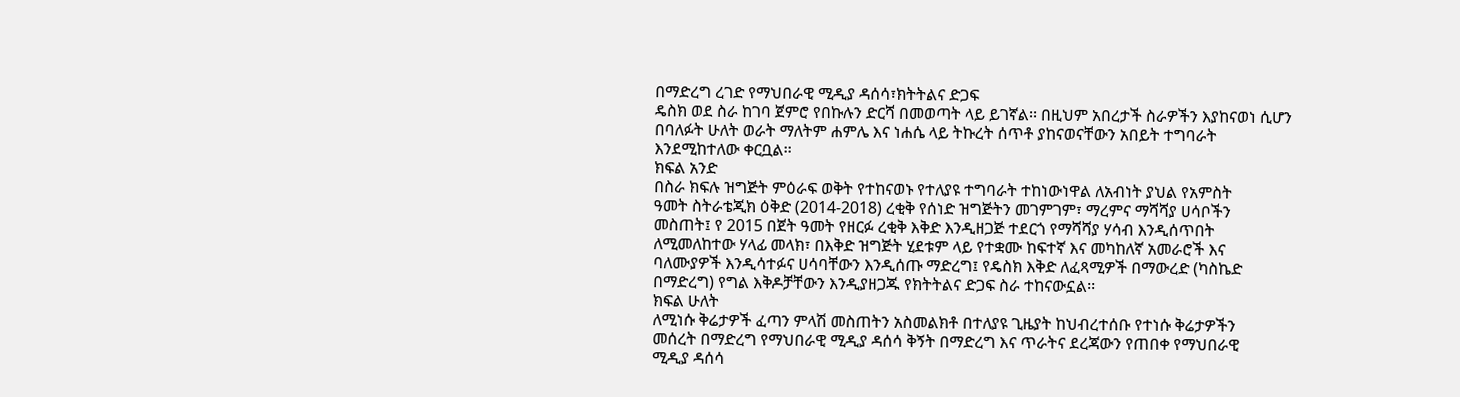በማድረግ ረገድ የማህበራዊ ሚዲያ ዳሰሳ፣ክትትልና ድጋፍ
ዴስክ ወደ ስራ ከገባ ጀምሮ የበኩሉን ድርሻ በመወጣት ላይ ይገኛል፡፡ በዚህም አበረታች ስራዎችን እያከናወነ ሲሆን
በባለፉት ሁለት ወራት ማለትም ሐምሌ እና ነሐሴ ላይ ትኩረት ሰጥቶ ያከናወናቸውን አበይት ተግባራት
እንደሚከተለው ቀርቧል፡፡
ክፍል አንድ
በስራ ክፍሉ ዝግጅት ምዕራፍ ወቅት የተከናወኑ የተለያዩ ተግባራት ተከነውነዋል ለአብነት ያህል የአምስት
ዓመት ስትራቴጂክ ዕቅድ (2014-2018) ረቂቅ የሰነድ ዝግጅትን መገምገም፣ ማረምና ማሻሻያ ሀሳቦችን
መስጠት፤ የ 2015 በጀት ዓመት የዘርፉ ረቂቅ እቅድ እንዲዘጋጅ ተደርጎ የማሻሻያ ሃሳብ እንዲሰጥበት
ለሚመለከተው ሃላፊ መላክ፣ በእቅድ ዝግጅት ሂደቱም ላይ የተቋሙ ከፍተኛ እና መካከለኛ አመራሮች እና
ባለሙያዎች እንዲሳተፉና ሀሳባቸውን እንዲሰጡ ማድረግ፤ የዴስክ እቅድ ለፈጻሚዎች በማውረድ (ካስኬድ
በማድረግ) የግል እቅዶቻቸውን እንዲያዘጋጁ የክትትልና ድጋፍ ስራ ተከናውኗል፡፡
ክፍል ሁለት
ለሚነሱ ቅሬታዎች ፈጣን ምላሽ መስጠትን አስመልክቶ በተለያዩ ጊዜያት ከህብረተሰቡ የተነሱ ቅሬታዎችን
መሰረት በማድረግ የማህበራዊ ሚዲያ ዳሰሳ ቅኝት በማድረግ እና ጥራትና ደረጃውን የጠበቀ የማህበራዊ
ሚዲያ ዳሰሳ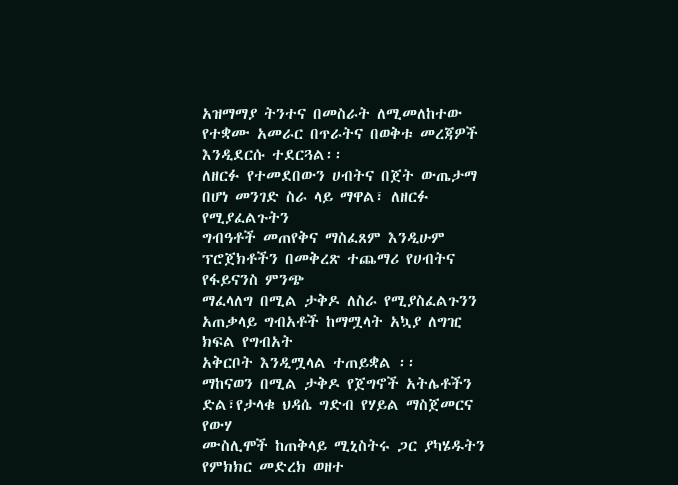አዝማማያ ትንተና በመስራት ለሚመለከተው የተቋሙ አመራር በጥራትና በወቅቱ መረጃዎች
እንዲደርሱ ተደርጓል፡፡
ለዘርፉ የተመደበውን ሀብትና በጀት ውጤታማ በሆነ መንገድ ስራ ላይ ማዋል፣ ለዘርፉ የሚያፈልጉትን
ግብዓቶች መጠየቅና ማስፈጸም እንዲሁም ፕሮጀክቶችን በመቅረጽ ተጨማሪ የሀብትና የፋይናንስ ምንጭ
ማፈላለግ በሚል ታቅዶ ለስራ የሚያስፈልጉንን አጠቃላይ ግብአቶች ከማሟላት አኳያ ለግዢ ክፍል የግብአት
አቅርቦት እንዲሟላል ተጠይቋል ፡፡
ማከናወን በሚል ታቅዶ የጀግኖች አትሌቶችን ድል፣የታላቁ ህዳሴ ግድብ የሃይል ማስጀመርና የውሃ
ሙስሊሞች ከጠቅላይ ሚኒስትሩ ጋር ያካሄዱትን የምክክር መድረክ ወዘተ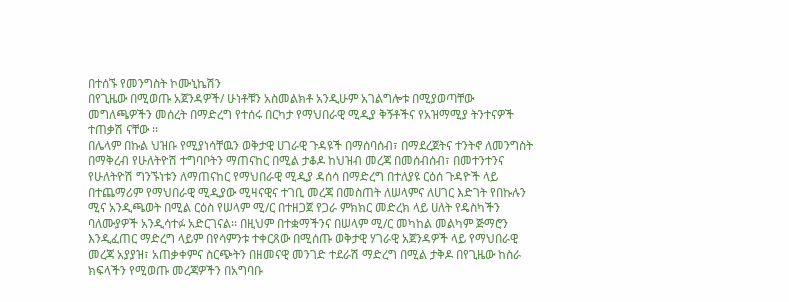በተሰኙ የመንግስት ኮሙኒኬሽን
በየጊዜው በሚወጡ አጀንዳዎች/ ሁነቶቹን አስመልክቶ አንዲሁም አገልግሎቱ በሚያወጣቸው
መግለጫዎችን መሰረት በማድረግ የተሰሩ በርካታ የማህበራዊ ሚዲያ ቅኝቶችና የአዝማሚያ ትንተናዎች
ተጠቃሽ ናቸው ፡፡
በሌላም በኩል ህዝቡ የሚያነሳቸዉን ወቅታዊ ሀገራዊ ጉዳዩች በማሰባሰብ፣ በማደረጀትና ተንትኖ ለመንግስት
በማቅረብ የሁለትዮሽ ተግባቦትን ማጠናከር በሚል ታቆዶ ከህዝብ መረጃ በመሰብሰብ፣ በመተንተንና
የሁለትዮሽ ግንኙነቱን ለማጠናከር የማህበራዊ ሚዲያ ዳሰሳ በማድረግ በተለያዩ ርዕሰ ጉዳዮች ላይ
በተጨማሪም የማህበራዊ ሚዲያው ሚዛናዊና ተገቢ መረጃ በመስጠት ለሠላምና ለሀገር እድገት የበኩሉን
ሚና አንዲጫወት በሚል ርዕስ የሠላም ሚ/ር በተዘጋጀ የጋራ ምክክር መድረክ ላይ ሀለት የዴስካችን
ባለሙያዎች አንዲሳተፉ አድርገናል፡፡ በዚህም በተቋማችንና በሠላም ሚ/ር መካከል መልካም ጅማሮን
እንዲፈጠር ማድረግ ላይም በየሳምንቱ ተቀርጸው በሚሰጡ ወቅታዊ ሃገራዊ አጀንዳዎች ላይ የማህበራዊ
መረጃ አያያዝ፣ አጠቃቀምና ስርጭትን በዘመናዊ መንገድ ተደራሽ ማድረግ በሚል ታቅዶ በየጊዜው ከስራ
ክፍላችን የሚወጡ መረጃዎችን በአግባቡ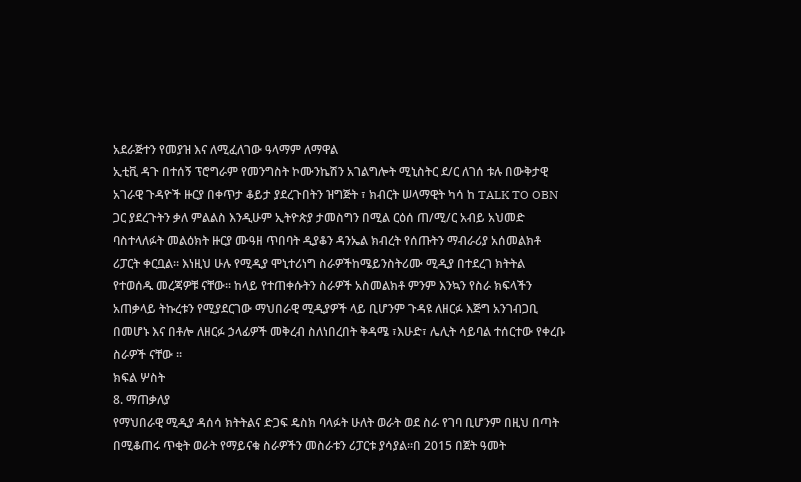አደራጅተን የመያዝ እና ለሚፈለገው ዓላማም ለማዋል
ኢቲቪ ዳጉ በተሰኝ ፕሮግራም የመንግስት ኮሙንኬሽን አገልግሎት ሚኒስትር ደ/ር ለገሰ ቱሉ በውቅታዊ
አገራዊ ጉዳዮች ዙርያ በቀጥታ ቆይታ ያደረጉበትን ዝግጅት ፣ ክብርት ሠላማዊት ካሳ ከ TALK TO OBN
ጋር ያደረጉትን ቃለ ምልልስ እንዲሁም ኢትዮጵያ ታመስግን በሚል ርዕሰ ጠ/ሚ/ር አብይ አህመድ
ባስተላለፉት መልዕክት ዙርያ ሙዓዘ ጥበባት ዲያቆን ዳንኤል ክብረት የሰጡትን ማብራሪያ አሰመልክቶ
ሪፓርት ቀርቧል፡፡ እነዚህ ሁሉ የሚዲያ ሞኒተሪነግ ስራዎችከሜይንስትሪሙ ሚዲያ በተደረገ ክትትል
የተወሰዱ መረጃዎቹ ናቸው፡፡ ከላይ የተጠቀሱትን ስራዎች አስመልክቶ ምንም እንኳን የስራ ክፍላችን
አጠቃላይ ትኩረቱን የሚያደርገው ማህበራዊ ሚዲያዎች ላይ ቢሆንም ጉዳዩ ለዘርፉ እጅግ አንገብጋቢ
በመሆኑ እና በቶሎ ለዘርፉ ኃላፊዎች መቅረብ ስለነበረበት ቅዳሜ ፣እሁድ፣ ሌሊት ሳይባል ተሰርተው የቀረቡ
ስራዎች ናቸው ፡፡
ክፍል ሦስት
8. ማጠቃለያ
የማህበራዊ ሚዲያ ዳሰሳ ክትትልና ድጋፍ ዴስክ ባላፉት ሁለት ወራት ወደ ስራ የገባ ቢሆንም በዚህ በጣት
በሚቆጠሩ ጥቂት ወራት የማይናቁ ስራዎችን መስራቱን ሪፓርቱ ያሳያል፡፡በ 2015 በጀት ዓመት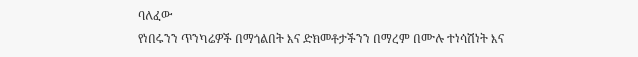ባለፈው
የነበሩንን ጥንካሬዎች በማጎልበት እና ድክመቶታችንን በማረም በሙሉ ተነሳሽነት እና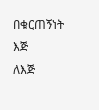በቁርጠኝነት እጅ
ለእጅ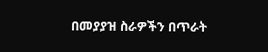በመያያዝ ስራዎችን በጥራት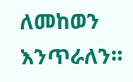ለመከወን እንጥራለን፡፡